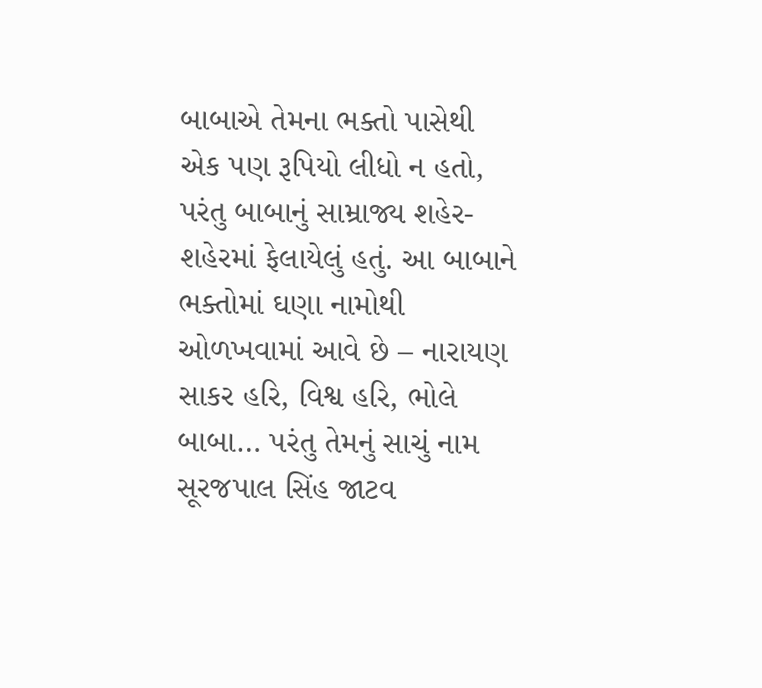બાબાએ તેમના ભક્તો પાસેથી એક પણ રૂપિયો લીધો ન હતો, પરંતુ બાબાનું સામ્રાજ્ય શહેર-શહેરમાં ફેલાયેલું હતું. આ બાબાને ભક્તોમાં ઘણા નામોથી ઓળખવામાં આવે છે – નારાયણ સાકર હરિ, વિશ્વ હરિ, ભોલે બાબા… પરંતુ તેમનું સાચું નામ સૂરજપાલ સિંહ જાટવ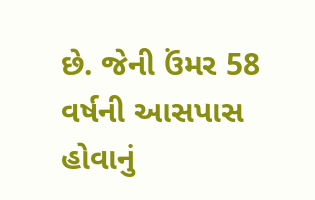છે. જેની ઉંમર 58 વર્ષની આસપાસ હોવાનું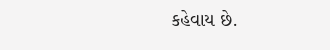કહેવાય છે.